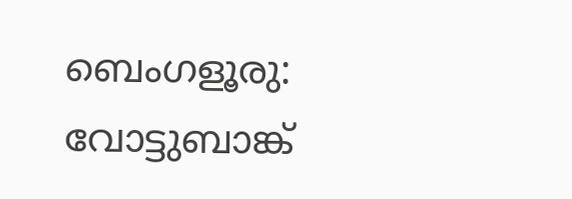ബെംഗളൂരു: വോട്ടുബാങ്ക്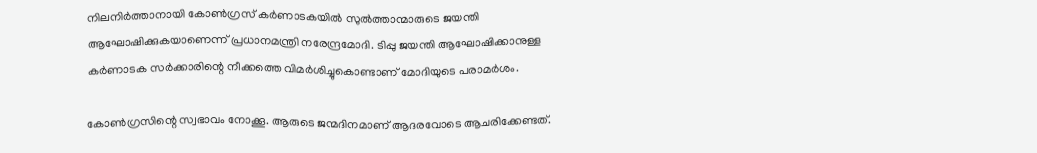നിലനിര്‍ത്താനായി കോണ്‍ഗ്രസ് കര്‍ണാടകയില്‍ സുല്‍ത്താന്മാരുടെ ജയന്തി ആഘോഷിക്കുകയാണെന്ന് പ്രധാനമന്ത്രി നരേന്ദ്രമോദി. ടിപ്പു ജയന്തി ആഘോഷിക്കാനുള്ള കര്‍ണാടക സര്‍ക്കാരിന്റെ നീക്കത്തെ വിമര്‍ശിച്ചുകൊണ്ടാണ് മോദിയുടെ പരാമര്‍ശം.

കോണ്‍ഗ്രസിന്റെ സ്വഭാവം നോക്കൂ. ആരുടെ ജന്മദിനമാണ് ആദരവോടെ ആചരിക്കേണ്ടത്.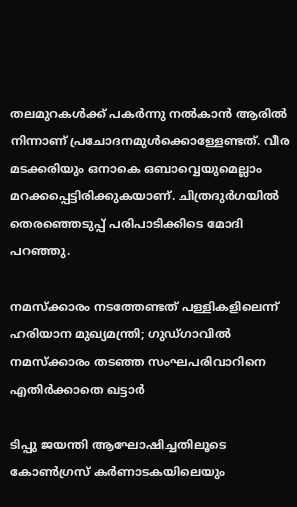തലമുറകള്‍ക്ക് പകര്‍ന്നു നല്‍കാന്‍ ആരില്‍ നിന്നാണ് പ്രചോദനമുള്‍ക്കൊള്ളേണ്ടത്. വീര മടക്കരിയും ഒനാകെ ഒബാവ്വെയുമെല്ലാം മറക്കപ്പെട്ടിരിക്കുകയാണ്. ചിത്രദുര്‍ഗയില്‍ തെരഞ്ഞെടുപ്പ് പരിപാടിക്കിടെ മോദി പറഞ്ഞു.

നമസ്‌ക്കാരം നടത്തേണ്ടത് പള്ളികളിലെന്ന് ഹരിയാന മുഖ്യമന്ത്രി; ഗുഡ്ഗാവില്‍ നമസ്‌ക്കാരം തടഞ്ഞ സംഘപരിവാറിനെ എതിര്‍ക്കാതെ ഖട്ടാര്‍

ടിപ്പു ജയന്തി ആഘോഷിച്ചതിലൂടെ കോണ്‍ഗ്രസ് കര്‍ണാടകയിലെയും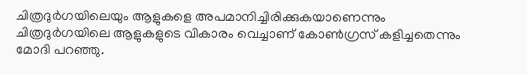ചിത്രദുര്‍ഗയിലെയും ആളുകളെ അപമാനിച്ചിരിക്കുകയാണെന്നും ചിത്രദുര്‍ഗയിലെ ആളുകളുടെ വികാരം വെച്ചാണ് കോണ്‍ഗ്രസ് കളിച്ചതെന്നും മോദി പറഞ്ഞു.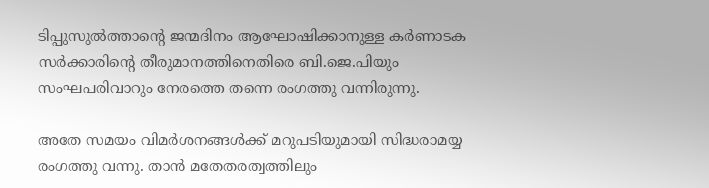ടിപ്പുസുല്‍ത്താന്റെ ജന്മദിനം ആഘോഷിക്കാനുള്ള കര്‍ണാടക സര്‍ക്കാരിന്റെ തീരുമാനത്തിനെതിരെ ബി.ജെ.പിയും സംഘപരിവാറും നേരത്തെ തന്നെ രംഗത്തു വന്നിരുന്നു.

അതേ സമയം വിമര്‍ശനങ്ങള്‍ക്ക് മറുപടിയുമായി സിദ്ധരാമയ്യ രംഗത്തു വന്നു. താന്‍ മതേതരത്വത്തിലും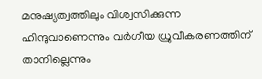മനുഷ്യത്വത്തിലും വിശ്വസിക്കുന്ന ഹിന്ദുവാണെന്നും വര്‍ഗീയ ധ്രുവീകരണത്തിന് താനില്ലെന്നും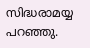സിദ്ധരാമയ്യ പറഞ്ഞു.